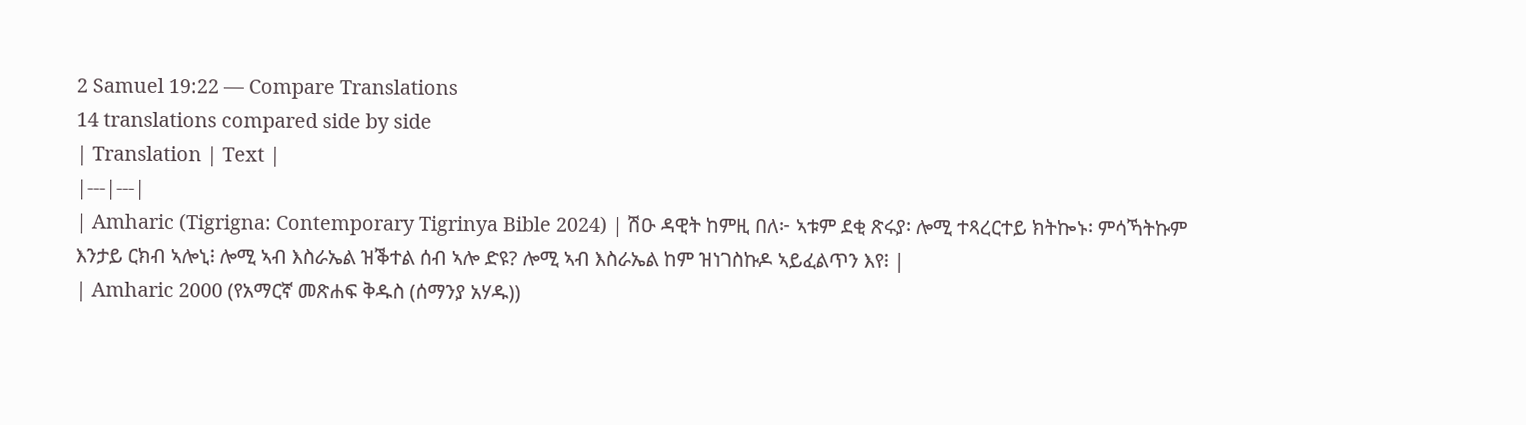2 Samuel 19:22 — Compare Translations
14 translations compared side by side
| Translation | Text |
|---|---|
| Amharic (Tigrigna: Contemporary Tigrinya Bible 2024) | ሽዑ ዳዊት ከምዚ በለ፦ ኣቱም ደቂ ጽሩያ፡ ሎሚ ተጻረርተይ ክትኰኑ፡ ምሳኻትኩም እንታይ ርክብ ኣሎኒ፧ ሎሚ ኣብ እስራኤል ዝቕተል ሰብ ኣሎ ድዩ? ሎሚ ኣብ እስራኤል ከም ዝነገስኩዶ ኣይፈልጥን እየ፧ |
| Amharic 2000 (የአማርኛ መጽሐፍ ቅዱስ (ሰማንያ አሃዱ))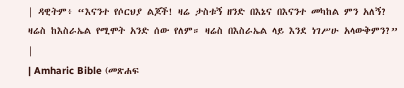| ዳዊትም፥ “እናንተ የሶርህያ ልጆች! ዛሬ ታስቱኝ ዘንድ በእኔና በእናንተ መካከል ምን አለኝ? ዛሬስ ከእስራኤል የሚሞት አንድ ሰው የለም። ዛሬስ በእስራኤል ላይ እንደ ነገሥሁ አላውቅምን?” |
| Amharic Bible (መጽሐፍ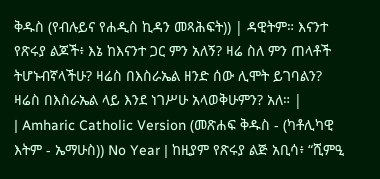ቅዱስ (የብሉይና የሐዲስ ኪዳን መጻሕፍት)) | ዳዊትም። እናንተ የጽሩያ ልጆች፥ እኔ ከእናንተ ጋር ምን አለኝ? ዛሬ ስለ ምን ጠላቶች ትሆኑብኛላችሁ? ዛሬስ በእስራኤል ዘንድ ሰው ሊሞት ይገባልን? ዛሬስ በእስራኤል ላይ እንደ ነገሥሁ አላወቅሁምን? አለ። |
| Amharic Catholic Version (መጽሐፍ ቅዱስ - (ካቶሊካዊ እትም - ኤማሁስ)) No Year | ከዚያም የጽሩያ ልጅ አቢሳ፥ “ሺምዒ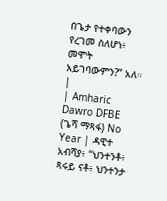በጌታ የተቀባውን የረገመ ስለሆነ፥ መሞት አይገባውምን?” አለ። |
| Amharic Dawro DFBE (ጌሻ ማጻፋ) No Year | ዳዊተ አብሻያ፥ “ህንተንቶ፥ ጻሩይ ናቶ፥ ህንተንታ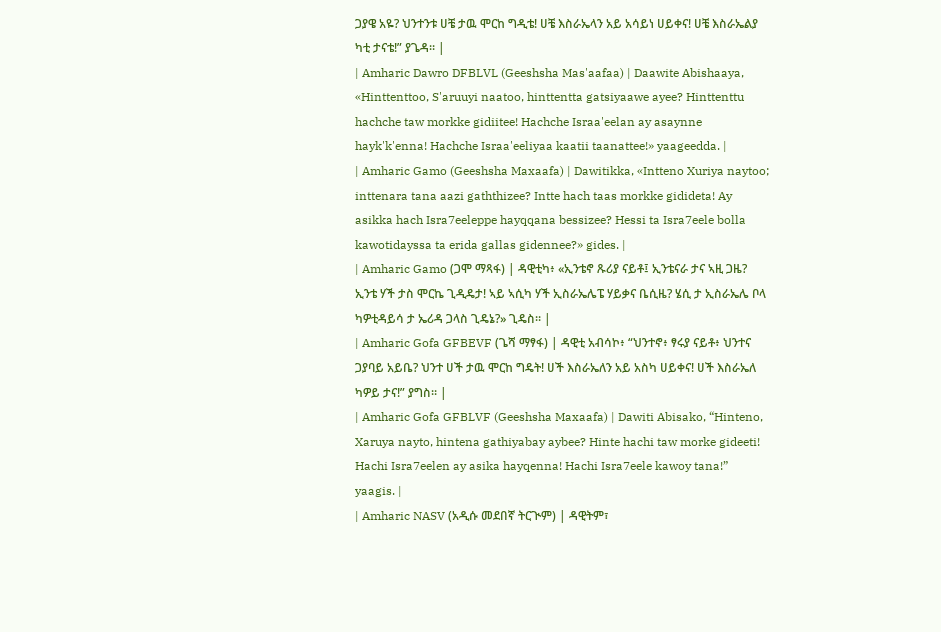ጋያዌ አዬ? ህንተንቱ ሀቼ ታዉ ሞርከ ግዲቴ! ሀቼ እስራኤላን አይ አሳይነ ሀይቀና! ሀቼ እስራኤልያ ካቲ ታናቴ!” ያጌዳ። |
| Amharic Dawro DFBLVL (Geeshsha Mas'aafaa) | Daawite Abishaaya, «Hinttenttoo, S'aruuyi naatoo, hinttentta gatsiyaawe ayee? Hinttenttu hachche taw morkke gidiitee! Hachche Israa'eelan ay asaynne hayk'k'enna! Hachche Israa'eeliyaa kaatii taanattee!» yaageedda. |
| Amharic Gamo (Geeshsha Maxaafa) | Dawitikka, «Intteno Xuriya naytoo; inttenara tana aazi gaththizee? Intte hach taas morkke gidideta! Ay asikka hach Isra7eeleppe hayqqana bessizee? Hessi ta Isra7eele bolla kawotidayssa ta erida gallas gidennee?» gides. |
| Amharic Gamo (ጋሞ ማጻፋ) | ዳዊቲካ፥ «ኢንቴኖ ጹሪያ ናይቶ፤ ኢንቴናራ ታና ኣዚ ጋዜ? ኢንቴ ሃች ታስ ሞርኬ ጊዲዴታ! ኣይ ኣሲካ ሃች ኢስራኤሌፔ ሃይቃና ቤሲዜ? ሄሲ ታ ኢስራኤሌ ቦላ ካዎቲዳይሳ ታ ኤሪዳ ጋላስ ጊዴኔ?» ጊዴስ። |
| Amharic Gofa GFBEVF (ጌሻ ማፃፋ) | ዳዊቲ አብሳኮ፥ “ህንተኖ፥ ፃሩያ ናይቶ፥ ህንተና ጋያባይ አይቤ? ህንተ ሀች ታዉ ሞርከ ግዴት! ሀች እስራኤለን አይ አስካ ሀይቀና! ሀች እስራኤለ ካዎይ ታና!” ያግስ። |
| Amharic Gofa GFBLVF (Geeshsha Maxaafa) | Dawiti Abisako, “Hinteno, Xaruya nayto, hintena gathiyabay aybee? Hinte hachi taw morke gideeti! Hachi Isra7eelen ay asika hayqenna! Hachi Isra7eele kawoy tana!” yaagis. |
| Amharic NASV (አዲሱ መደበኛ ትርጒም) | ዳዊትም፣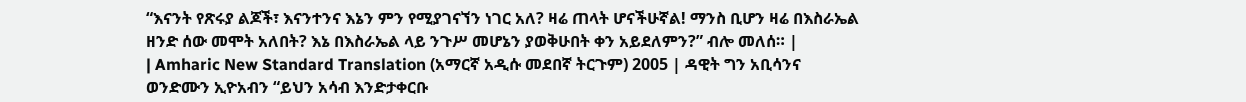“እናንት የጽሩያ ልጆች፣ እናንተንና እኔን ምን የሚያገናኘን ነገር አለ? ዛሬ ጠላት ሆናችሁኛል! ማንስ ቢሆን ዛሬ በእስራኤል ዘንድ ሰው መሞት አለበት? እኔ በእስራኤል ላይ ንጉሥ መሆኔን ያወቅሁበት ቀን አይደለምን?” ብሎ መለሰ። |
| Amharic New Standard Translation (አማርኛ አዲሱ መደበኛ ትርጉም) 2005 | ዳዊት ግን አቢሳንና ወንድሙን ኢዮአብን “ይህን አሳብ እንድታቀርቡ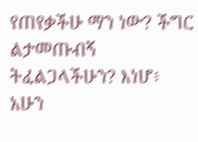የጠየቃችሁ ማን ነው? ችግር ልታመጡብኝ ትፈልጋላችሁን? እነሆ፥ አሁን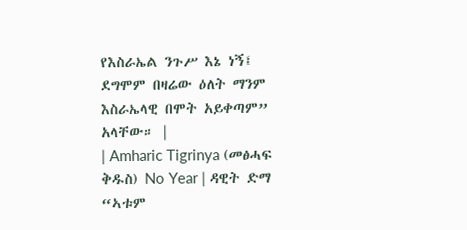የእስራኤል ንጉሥ እኔ ነኝ፤ ደግሞም በዛሬው ዕለት ማንም እስራኤላዊ በሞት አይቀጣም” አላቸው። |
| Amharic Tigrinya (መፅሓፍ ቅዱስ) No Year | ዳዊት ድማ “ኣቱም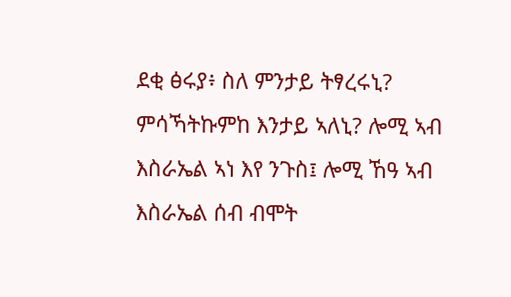ደቂ ፅሩያ፥ ስለ ምንታይ ትፃረሩኒ? ምሳኻትኩምከ እንታይ ኣለኒ? ሎሚ ኣብ እስራኤል ኣነ እየ ንጉስ፤ ሎሚ ኸዓ ኣብ እስራኤል ሰብ ብሞት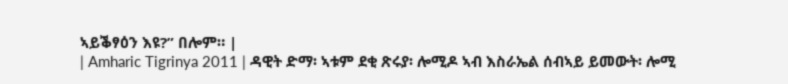ኣይቕፃዕን እዩ?” በሎም። |
| Amharic Tigrinya 2011 | ዳዊት ድማ፡ ኣቱም ደቂ ጽሩያ፡ ሎሚዶ ኣብ እስራኤል ሰብኣይ ይመውት፡ ሎሚ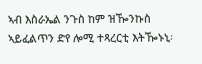ኣብ እስራኤል ንጉስ ከም ዝዀንኩስ ኣይፈልጥን ድየ ሎሚ ተጻረርቲ እትዀኑኒ፡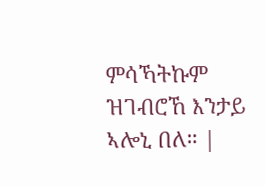ምሳኻትኩም ዝገብሮኸ እንታይ ኣሎኒ በለ። |